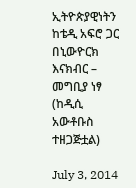ኢትዮጵያዊነትን ከቴዲ አፍሮ ጋር በኒውዮርክ እናክብር – መግቢያ ነፃ (ከዲሲ አውቶቡስ ተዘጋጅቷል)

July 3, 2014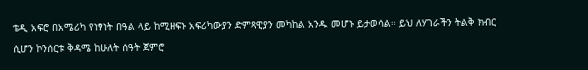ቴዲ አፍሮ በአሜሪካ የነፃነት በዓል ላይ ከሚዘፍኑ አፍሪካውያን ድምጻዊያን መካከል አንዱ መሆኑ ይታወሳል። ይህ ለሃገራችን ትልቅ ክብር ሲሆን ኮንሰርቱ ቅዳሜ ከሁለት ሰዓት ጀምሮ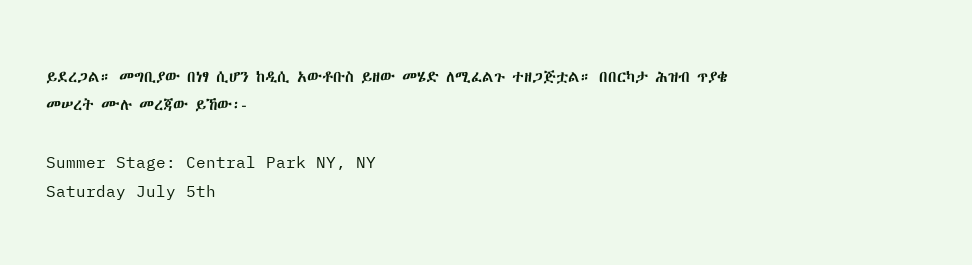ይደረጋል። መግቢያው በነፃ ሲሆን ከዲሲ አውቶቡስ ይዘው መሄድ ለሚፈልጉ ተዘጋጅቷል። በበርካታ ሕዝብ ጥያቄ መሠረት ሙሉ መረጃው ይኸው፡-

Summer Stage: Central Park NY, NY
Saturday July 5th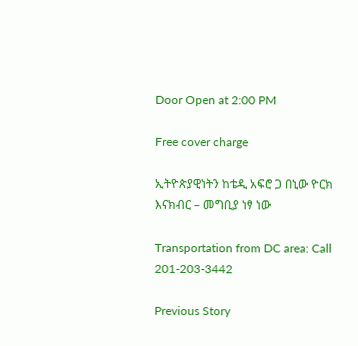Door Open at 2:00 PM

Free cover charge

ኢትዮጵያዊነትን ከቴዲ አፍሮ ጋ በኒው ዮርክ እናክብር – መግቢያ ነፃ ነው

Transportation from DC area: Call 201-203-3442

Previous Story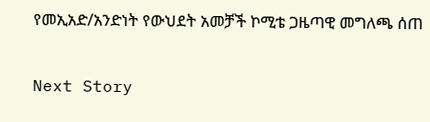የመኢአድ/አንድነት የውህደት አመቻች ኮሚቴ ጋዜጣዊ መግለጫ ሰጠ

Next Story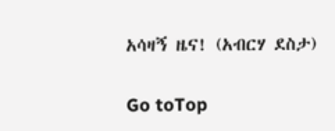አሳዛኝ ዜና! (አብርሃ ደስታ)

Go toTop